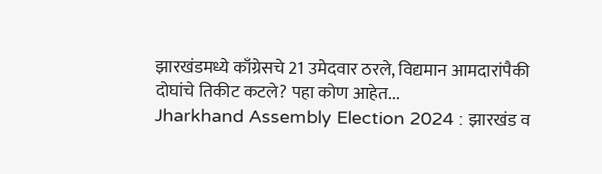झारखंडमध्ये काँग्रेसचे 21 उमेदवार ठरले, विद्यमान आमदारांपैकी दोघांचे तिकीट कटले? पहा कोण आहेत...
Jharkhand Assembly Election 2024 : झारखंड व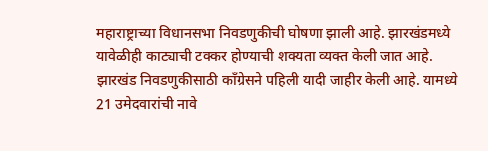महाराष्ट्राच्या विधानसभा निवडणुकीची घोषणा झाली आहे. झारखंडमध्ये यावेळीही काट्याची टक्कर होण्याची शक्यता व्यक्त केली जात आहे. झारखंड निवडणुकीसाठी काँग्रेसने पहिली यादी जाहीर केली आहे. यामध्ये 21 उमेदवारांची नावे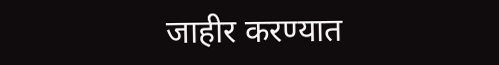जाहीर करण्यात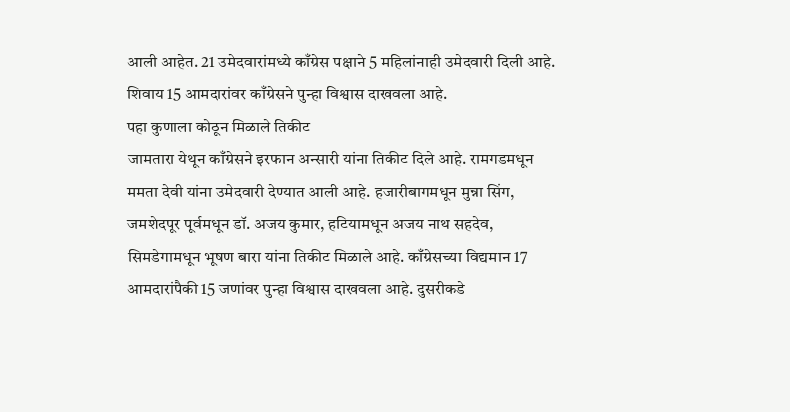आली आहेत. 21 उमेदवारांमध्ये काँग्रेस पक्षाने 5 महिलांनाही उमेदवारी दिली आहे. शिवाय 15 आमदारांवर काँग्रेसने पुन्हा विश्वास दाखवला आहे.
पहा कुणाला कोठून मिळाले तिकीट
जामतारा येथून काँग्रेसने इरफान अन्सारी यांना तिकीट दिले आहे. रामगडमधून ममता देवी यांना उमेदवारी देण्यात आली आहे. हजारीबागमधून मुन्ना सिंग, जमशेदपूर पूर्वमधून डॉ. अजय कुमार, हटियामधून अजय नाथ सहदेव, सिमडेगामधून भूषण बारा यांना तिकीट मिळाले आहे. काँग्रेसच्या विद्यमान 17 आमदारांपैकी 15 जणांवर पुन्हा विश्वास दाखवला आहे. दुसरीकडे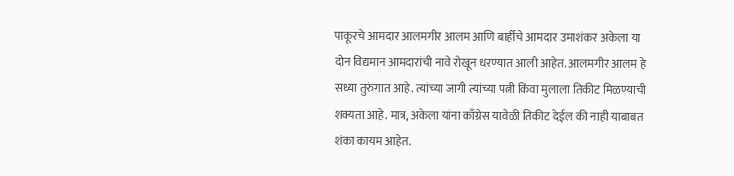पाकूरचे आमदार आलमगीर आलम आणि बार्हीचे आमदार उमाशंकर अकेला या दोन विद्यमान आमदारांची नावे रोखून धरण्यात आली आहेत. आलमगीर आलम हे सध्या तुरुंगात आहे. त्यांच्या जागी त्यांच्या पत्नी किंवा मुलाला तिकीट मिळण्याची शक्यता आहे. मात्र, अकेला यांना काँग्रेस यावेळी तिकीट देईल की नाही याबाबत शंका कायम आहेत.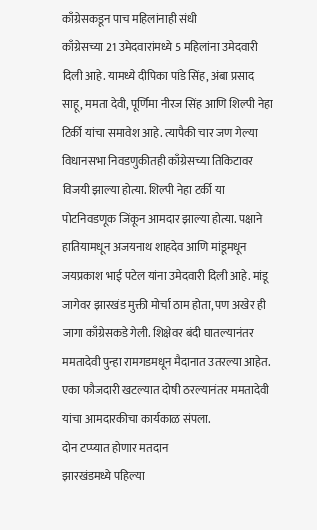काँग्रेसकडून पाच महिलांनाही संधी
काँग्रेसच्या 21 उमेदवारांमध्ये 5 महिलांना उमेदवारी दिली आहे. यामध्ये दीपिका पांडे सिंह, अंबा प्रसाद साहू, ममता देवी, पूर्णिमा नीरज सिंह आणि शिल्पी नेहा टिर्की यांचा समावेश आहे. त्यापैकी चार जण गेल्या विधानसभा निवडणुकीतही काँग्रेसच्या तिकिटावर विजयी झाल्या होत्या. शिल्पी नेहा टर्की या पोटनिवडणूक जिंकून आमदार झाल्या होत्या. पक्षाने हातियामधून अजयनाथ शाहदेव आणि मांडूमधून जयप्रकाश भाई पटेल यांना उमेदवारी दिली आहे. मांडू जागेवर झारखंड मुक्ती मोर्चा ठाम होता, पण अखेर ही जागा काँग्रेसकडे गेली. शिक्षेवर बंदी घातल्यानंतर ममतादेवी पुन्हा रामगडमधून मैदानात उतरल्या आहेत. एका फौजदारी खटल्यात दोषी ठरल्यानंतर ममतादेवी यांचा आमदारकीचा कार्यकाळ संपला.
दोन टप्प्यात होणार मतदान
झारखंडमध्ये पहिल्या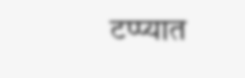टप्प्यात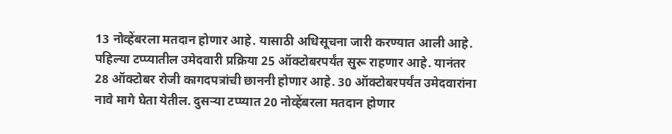13 नोव्हेंबरला मतदान होणार आहे. यासाठी अधिसूचना जारी करण्यात आली आहे. पहिल्या टप्प्यातील उमेदवारी प्रक्रिया 25 ऑक्टोबरपर्यंत सुरू राहणार आहे. यानंतर 28 ऑक्टोबर रोजी कागदपत्रांची छाननी होणार आहे. 30 ऑक्टोबरपर्यंत उमेदवारांना नावे मागे घेता येतील. दुसऱ्या टप्प्यात 20 नोव्हेंबरला मतदान होणार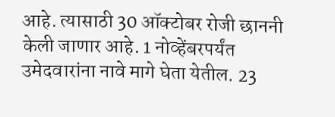आहे. त्यासाठी 30 ऑक्टोबर रोजी छाननी केली जाणार आहे. 1 नोव्हेंबरपर्यंत उमेदवारांना नावे मागे घेता येतील. 23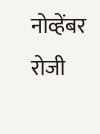नोव्हेंबर रोजी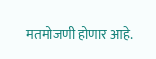मतमोजणी होणार आहे.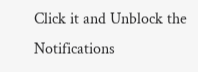Click it and Unblock the Notifications